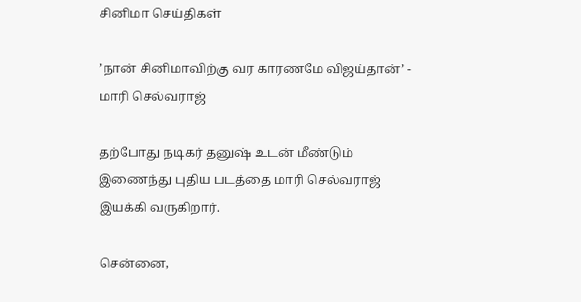சினிமா செய்திகள்

’நான் சினிமாவிற்கு வர காரணமே விஜய்தான்’ - மாரி செல்வராஜ்

தற்போது நடிகர் தனுஷ் உடன் மீண்டும் இணைந்து புதிய படத்தை மாரி செல்வராஜ் இயக்கி வருகிறார்.

சென்னை,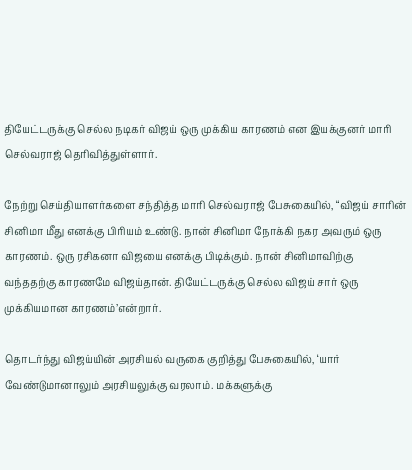தியேட்டருக்கு செல்ல நடிகர் விஜய் ஒரு முக்கிய காரணம் என இயக்குனர் மாரி செல்வராஜ் தெரிவித்துள்ளார்.

நேற்று செய்தியாளர்களை சந்தித்த மாரி செல்வராஜ் பேசுகையில், “விஜய் சாரின் சினிமா மீது எனக்கு பிரியம் உண்டு. நான் சினிமா நோக்கி நகர அவரும் ஒரு காரணம். ஒரு ரசிகனா விஜயை எனக்கு பிடிக்கும். நான் சினிமாவிற்கு வந்ததற்கு காரணமே விஜய்தான். தியேட்டருக்கு செல்ல விஜய் சார் ஒரு முக்கியமான காரணம்’என்றார்.

தொடர்ந்து விஜய்யின் அரசியல் வருகை குறித்து பேசுகையில், ‘யார் வேண்டுமானாலும் அரசியலுக்கு வரலாம். மக்களுக்கு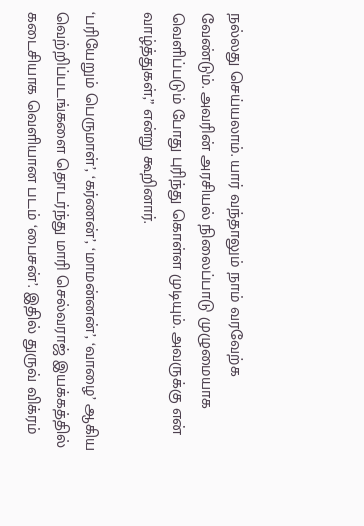நல்லது செய்யலாம். யார் வந்தாலும் நாம் வரவேற்க வேண்டும். அவரின் அரசியல் நிலைப்பாடு முழுமையாக வெளிப்படும் போது புரிந்து கொள்ள முடியும். அவருக்கு என் வாழ்த்துகள்,” என்று கூறினார்.

‘பரியேறும் பெருமாள்’, ‘கர்ணன்’, ‘மாமன்னன்’, ‘வாழை’ ஆகிய வெற்றிப்படங்களை தொடர்ந்து மாரி செல்வராஜ் இயக்கத்தில் கடைசியாக வெளியான படம் ‘பைசன்’. இதில் துருவ் விக்ரம்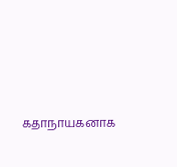கதாநாயகனாக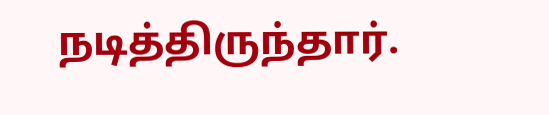நடித்திருந்தார்.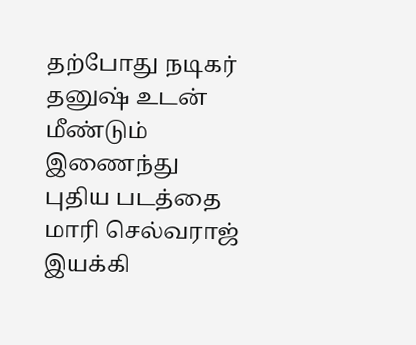தற்போது நடிகர் தனுஷ் உடன் மீண்டும் இணைந்து புதிய படத்தை மாரி செல்வராஜ் இயக்கி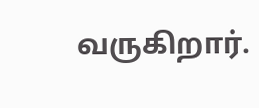வருகிறார்.